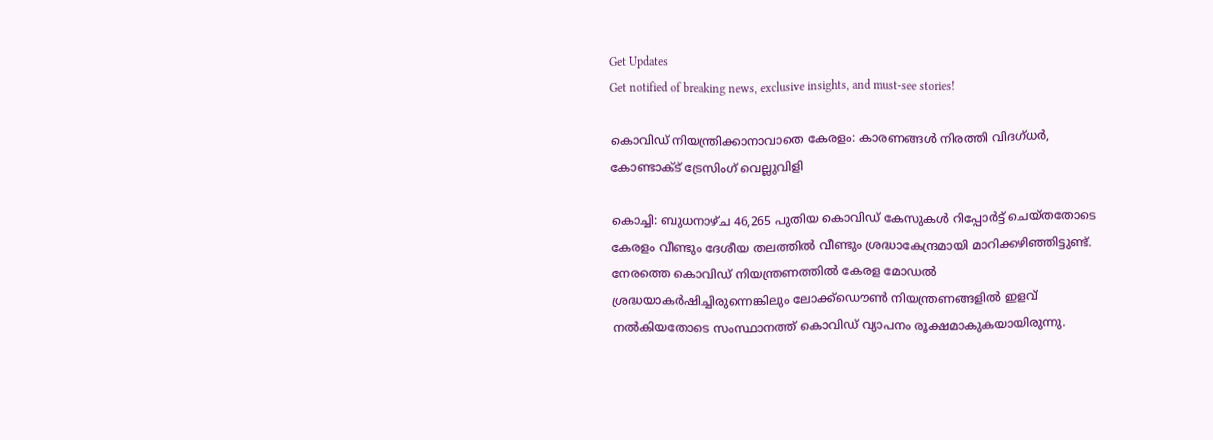Get Updates
Get notified of breaking news, exclusive insights, and must-see stories!

കൊവിഡ് നിയന്ത്രിക്കാനാവാതെ കേരളം: കാരണങ്ങൾ നിരത്തി വിദഗ്ധർ, കോണ്ടാക്ട് ട്രേസിംഗ് വെല്ലുവിളി

കൊച്ചി: ബുധനാഴ്ച 46,265 പുതിയ കൊവിഡ് കേസുകൾ റിപ്പോർട്ട് ചെയ്തതോടെ കേരളം വീണ്ടും ദേശീയ തലത്തിൽ വീണ്ടും ശ്രദ്ധാകേന്ദ്രമായി മാറിക്കഴിഞ്ഞിട്ടുണ്ട്. നേരത്തെ കൊവിഡ് നിയന്ത്രണത്തിൽ കേരള മോഡൽ ശ്രദ്ധയാകർഷിച്ചിരുന്നെങ്കിലും ലോക്ക്ഡൌൺ നിയന്ത്രണങ്ങളിൽ ഇളവ് നൽകിയതോടെ സംസ്ഥാനത്ത് കൊവിഡ് വ്യാപനം രൂക്ഷമാകുകയായിരുന്നു.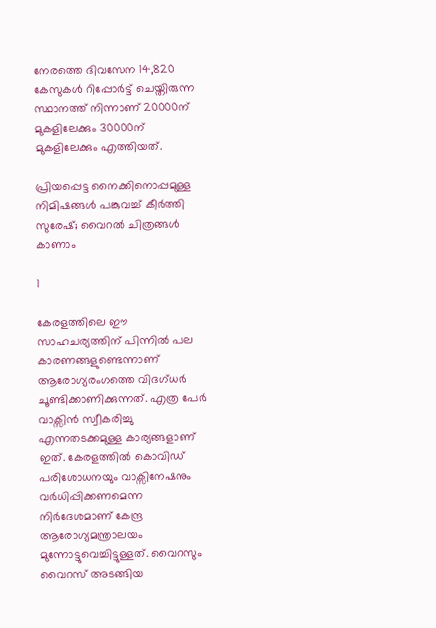നേരത്തെ ദിവസേന 14,820 കേസുകൾ റിപ്പോർട്ട് ചെയ്തിരുന്ന സ്ഥാനത്ത് നിന്നാണ് 20000ന് മുകളിലേക്കും 30000ന് മുകളിലേക്കും എത്തിയത്.

പ്രിയപ്പെട്ട നൈക്കിനൊപ്പമുള്ള നിമിഷങ്ങള്‍ പങ്കുവച്ച് കീര്‍ത്തി സുരേഷ്; വൈറല്‍ ചിത്രങ്ങള്‍ കാണാം

1

കേരളത്തിലെ ഈ സാഹചര്യത്തിന് പിന്നിൽ പല കാരണങ്ങളുണ്ടെന്നാണ് ആരോഗ്യരംഗത്തെ വിദഗ്ധർ ചൂണ്ടിക്കാണിക്കുന്നത്. എത്ര പേർ വാക്സിൻ സ്വീകരിച്ചു എന്നതടക്കമുള്ള കാര്യങ്ങളാണ് ഇത്. കേരളത്തിൽ കൊവിഡ് പരിശോധനയും വാക്സിനേഷനും വർധിപ്പിക്കണമെന്ന നിർദേശമാണ് കേന്ദ്ര ആരോഗ്യമന്ത്രാലയം മുന്നോട്ടുവെച്ചിട്ടുള്ളത്. വൈറസും വൈറസ് അടങ്ങിയ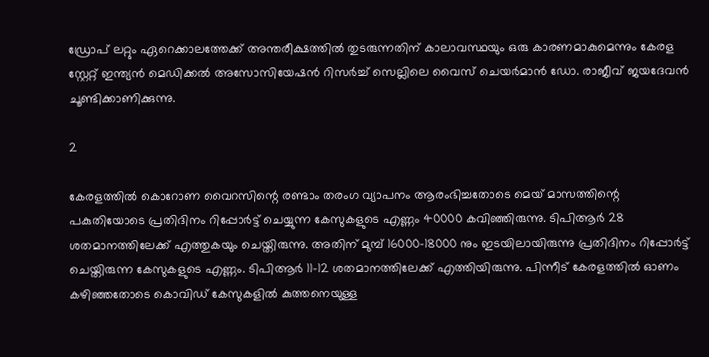ഡ്രോപ് ലറ്റും ഏറെക്കാലത്തേക്ക് അന്തരീക്ഷത്തിൽ തുടരുന്നതിന് കാലാവസ്ഥയും ഒരു കാരണമാകുമെന്നും കേരള സ്റ്റേറ്റ് ഇന്ത്യൻ മെഡിക്കൽ അസോസിയേഷൻ റിസർച്ച് സെല്ലിലെ വൈസ് ചെയർമാൻ ഡോ. രാജീവ് ജയദേവൻ ചൂണ്ടിക്കാണിക്കുന്നു.

2

കേരളത്തിൽ കൊറോണ വൈറസിന്റെ രണ്ടാം തരംഗ വ്യാപനം ആരംഭിച്ചതോടെ മെയ് മാസത്തിന്റെ പകുതിയോടെ പ്രതിദിനം റിപ്പോർട്ട് ചെയ്യുന്ന കേസുകളുടെ എണ്ണം 40000 കവിഞ്ഞിരുന്നു. ടിപിആർ 28 ശതമാനത്തിലേക്ക് എത്തുകയും ചെയ്തിരുന്നു. അതിന് മുമ്പ് 16000-18000 നും ഇടയിലായിരുന്നു പ്രതിദിനം റിപ്പോർട്ട് ചെയ്തിരുന്ന കേസുകളുടെ എണ്ണം. ടിപിആർ 11-12 ശതമാനത്തിലേക്ക് എത്തിയിരുന്നു. പിന്നീട് കേരളത്തിൽ ഓണം കഴിഞ്ഞതോടെ കൊവിഡ് കേസുകളിൽ കുത്തനെയുള്ള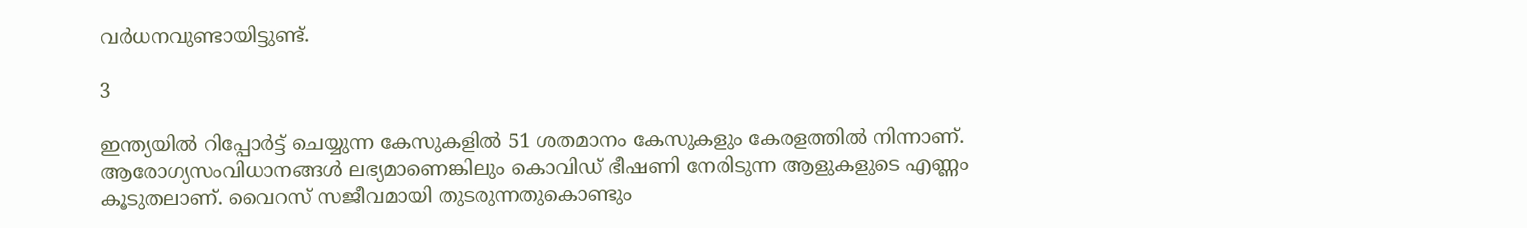വർധനവുണ്ടായിട്ടുണ്ട്.

3

ഇന്ത്യയിൽ റിപ്പോർട്ട് ചെയ്യുന്ന കേസുകളിൽ 51 ശതമാനം കേസുകളും കേരളത്തിൽ നിന്നാണ്. ആരോഗ്യസംവിധാനങ്ങൾ ലഭ്യമാണെങ്കിലും കൊവിഡ് ഭീഷണി നേരിടുന്ന ആളുകളുടെ എണ്ണം കൂടുതലാണ്. വൈറസ് സജീവമായി തുടരുന്നതുകൊണ്ടും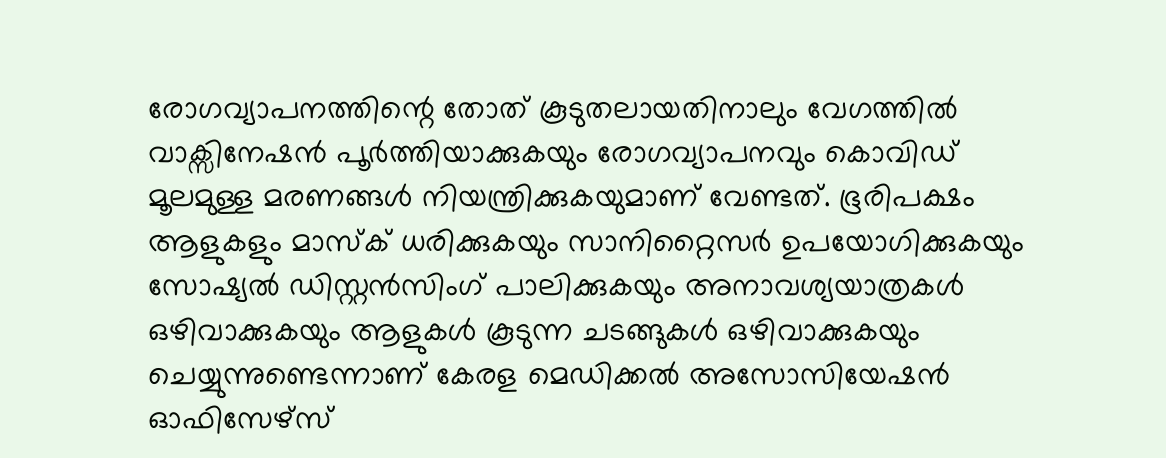രോഗവ്യാപനത്തിന്റെ തോത് കൂടുതലായതിനാലും വേഗത്തിൽ വാക്സിനേഷൻ പൂർത്തിയാക്കുകയും രോഗവ്യാപനവും കൊവിഡ് മൂലമുള്ള മരണങ്ങൾ നിയന്ത്രിക്കുകയുമാണ് വേണ്ടത്. ഭൂരിപക്ഷം ആളുകളും മാസ്ക് ധരിക്കുകയും സാനിറ്റൈസർ ഉപയോഗിക്കുകയും സോഷ്യൽ ഡിസ്റ്റൻസിംഗ് പാലിക്കുകയും അനാവശ്യയാത്രകൾ ഒഴിവാക്കുകയും ആളുകൾ കൂടുന്ന ചടങ്ങുകൾ ഒഴിവാക്കുകയും ചെയ്യുന്നുണ്ടെന്നാണ് കേരള മെഡിക്കൽ അസോസിയേഷൻ ഓഫിസേഴ്സ്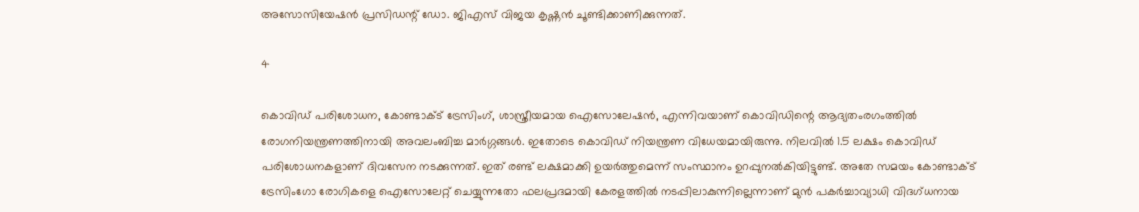അസോസിയേഷൻ പ്രസിഡന്റ് ഡോ. ജിഎസ് വിജയ കൃഷ്ണൻ ചൂണ്ടിക്കാണിക്കുന്നത്.

4

കൊവിഡ് പരിശോധന, കോണ്ടാക്ട് ട്രേസിംഗ്, ശാസ്ത്രീയമായ ഐസോലേഷൻ, എന്നിവയാണ് കൊവിഡിന്റെ ആദ്യതംരഗംത്തിൽ രോഗനിയന്ത്രണത്തിനായി അവലംബിച്ച മാർഗ്ഗങ്ങൾ. ഇതോടെ കൊവിഡ് നിയന്ത്രണ വിധേയമായിരുന്നു. നിലവിൽ 1.5 ലക്ഷം കൊവിഡ് പരിശോധനകളാണ് ദിവസേന നടക്കുന്നത്. ഇത് രണ്ട് ലക്ഷമാക്കി ഉയർത്തുമെന്ന് സംസ്ഥാനം ഉറപ്പുനൽകിയിട്ടുണ്ട്. അതേ സമയം കോണ്ടാക്ട് ട്രേസിംഗോ രോഗികളെ ഐസോലേറ്റ് ചെയ്യുന്നതോ ഫലപ്രദമായി കേരളത്തിൽ നടപ്പിലാകുന്നില്ലെന്നാണ് മുൻ പകർച്ചാവ്യാധി വിദഗ്ധനായ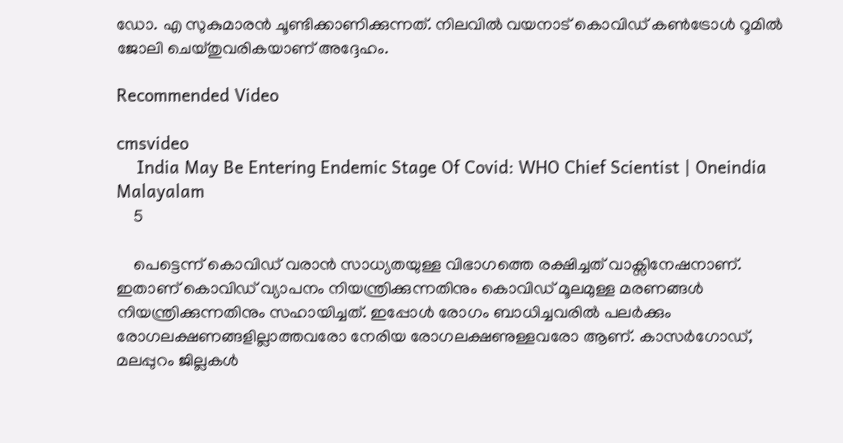ഡോ. എ സുകുമാരൻ ചൂണ്ടിക്കാണിക്കുന്നത്. നിലവിൽ വയനാട് കൊവിഡ് കൺട്രോൾ റൂമിൽ ജോലി ചെയ്തുവരികയാണ് അദ്ദേഹം.

Recommended Video

cmsvideo
    India May Be Entering Endemic Stage Of Covid: WHO Chief Scientist | Oneindia Malayalam
    5

    പെട്ടെന്ന് കൊവിഡ് വരാൻ സാധ്യതയുള്ള വിഭാഗത്തെ രക്ഷിച്ചത് വാക്സിനേഷനാണ്. ഇതാണ് കൊവിഡ് വ്യാപനം നിയന്ത്രിക്കുന്നതിനും കൊവിഡ് മൂലമുള്ള മരണങ്ങൾ നിയന്ത്രിക്കുന്നതിനും സഹായിച്ചത്. ഇപ്പോൾ രോഗം ബാധിച്ചവരിൽ പലർക്കും രോഗലക്ഷണങ്ങളില്ലാത്തവരോ നേരിയ രോഗലക്ഷണുള്ളവരോ ആണ്. കാസർഗോഡ്, മലപ്പുറം ജില്ലകൾ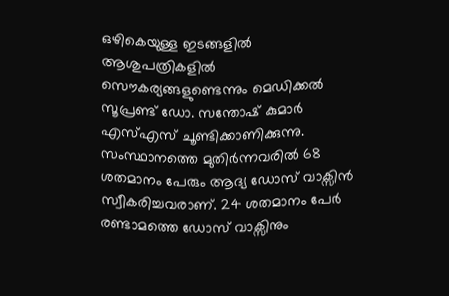ഒഴികെയുള്ള ഇടങ്ങളിൽ ആശുപത്രികളിൽ സൌകര്യങ്ങളുണ്ടെന്നും മെഡിക്കൽ സൂപ്രണ്ട് ഡോ. സന്തോഷ് കുമാർ എസ്എസ് ചൂണ്ടിക്കാണിക്കുന്നു. സംസ്ഥാനത്തെ മുതിർന്നവരിൽ 68 ശതമാനം പേരും ആദ്യ ഡോസ് വാക്സിൻ സ്വീകരിച്ചവരാണ്. 24 ശതമാനം പേർ രണ്ടാമത്തെ ഡോസ് വാക്സിനും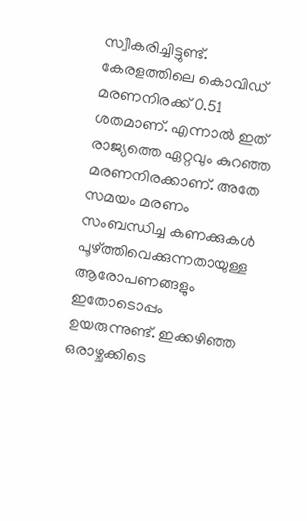സ്വീകരിച്ചിട്ടുണ്ട്. കേരളത്തിലെ കൊവിഡ് മരണനിരക്ക് 0.51 ശതമാണ്. എന്നാൽ ഇത് രാജ്യത്തെ ഏറ്റവും കുറഞ്ഞ മരണനിരക്കാണ്. അതേ സമയം മരണം സംബന്ധിച്ച കണക്കുകൾ പൂഴ്ത്തിവെക്കുന്നതായുള്ള ആരോപണങ്ങളും ഇതോടൊപ്പം ഉയരുന്നുണ്ട്. ഇക്കഴിഞ്ഞ ഒരാഴ്ചക്കിടെ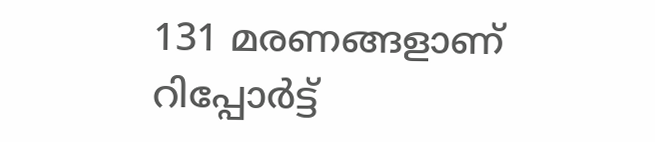131 മരണങ്ങളാണ് റിപ്പോർട്ട്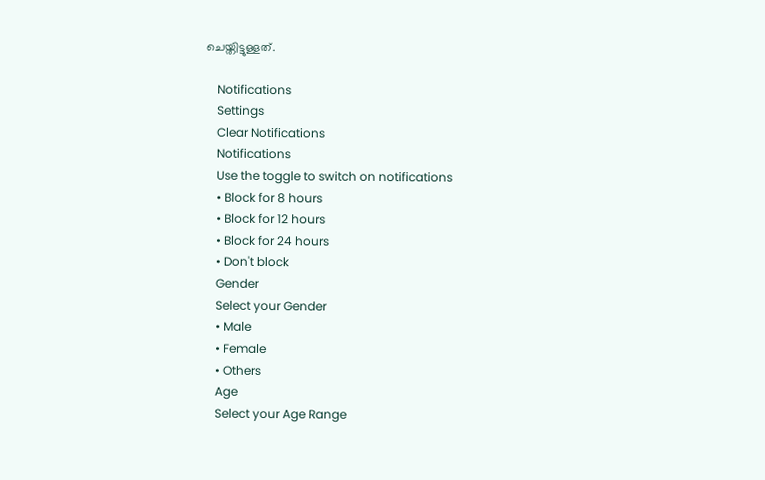ചെയ്തിട്ടുള്ളത്.

    Notifications
    Settings
    Clear Notifications
    Notifications
    Use the toggle to switch on notifications
    • Block for 8 hours
    • Block for 12 hours
    • Block for 24 hours
    • Don't block
    Gender
    Select your Gender
    • Male
    • Female
    • Others
    Age
    Select your Age Range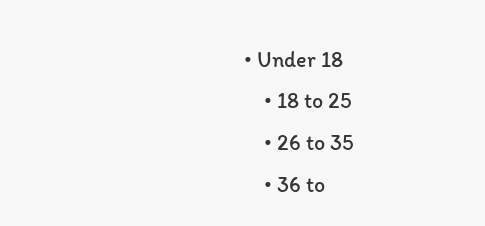• Under 18
    • 18 to 25
    • 26 to 35
    • 36 to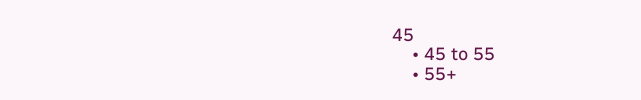45
    • 45 to 55
    • 55+